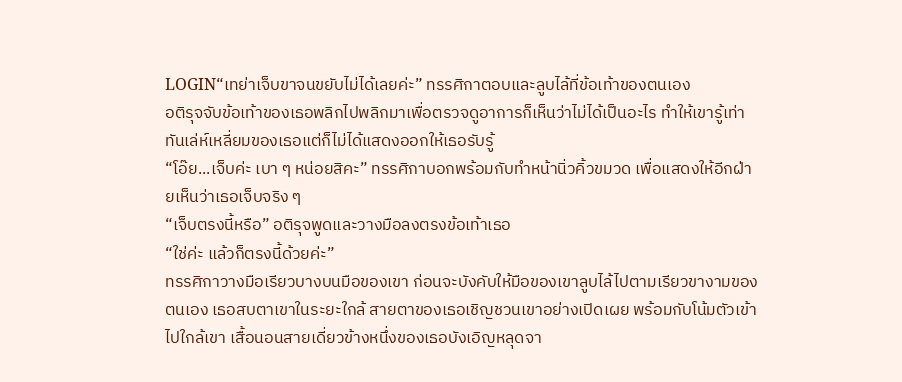LOGIN“เทย่าเจ็บขาจนขยับไม่ได้เลยค่ะ” ทรรศิกาตอบและลูบไล้ที่ข้อเท้าของตนเอง
อติรุจจับข้อเท้าของเธอพลิกไปพลิกมาเพื่อตรวจดูอาการก็เห็นว่าไม่ได้เป็นอะไร ทำให้เขารู้เท่าทันเล่ห์เหลี่ยมของเธอแต่ก็ไม่ได้แสดงออกให้เธอรับรู้
“โอ๊ย...เจ็บค่ะ เบา ๆ หน่อยสิคะ” ทรรศิกาบอกพร้อมกับทำหน้านิ่วคิ้วขมวด เพื่อแสดงให้อีกฝ่ายเห็นว่าเธอเจ็บจริง ๆ
“เจ็บตรงนี้หรือ” อติรุจพูดและวางมือลงตรงข้อเท้าเธอ
“ใช่ค่ะ แล้วก็ตรงนี้ด้วยค่ะ”
ทรรศิกาวางมือเรียวบางบนมือของเขา ก่อนจะบังคับให้มือของเขาลูบไล้ไปตามเรียวขางามของตนเอง เธอสบตาเขาในระยะใกล้ สายตาของเธอเชิญชวนเขาอย่างเปิดเผย พร้อมกับโน้มตัวเข้าไปใกล้เขา เสื้อนอนสายเดี่ยวข้างหนึ่งของเธอบังเอิญหลุดจา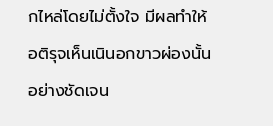กไหล่โดยไม่ตั้งใจ มีผลทำให้อติรุจเห็นเนินอกขาวผ่องนั้นอย่างชัดเจน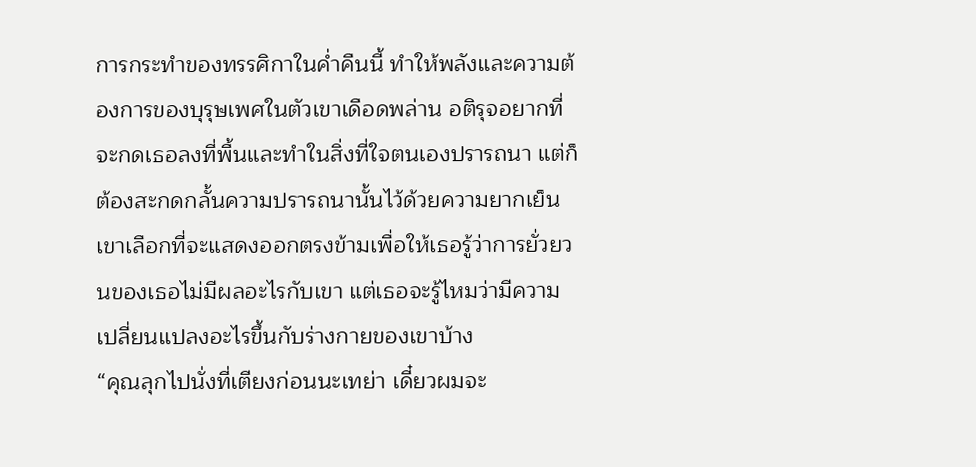การกระทำของทรรศิกาในค่ำคืนนี้ ทำให้พลังและความต้องการของบุรุษเพศในตัวเขาเดือดพล่าน อติรุจอยากที่จะกดเธอลงที่พื้นและทำในสิ่งที่ใจตนเองปรารถนา แต่ก็ต้องสะกดกลั้นความปรารถนานั้นไว้ด้วยความยากเย็น เขาเลือกที่จะแสดงออกตรงข้ามเพื่อให้เธอรู้ว่าการยั่วยวนของเธอไม่มีผลอะไรกับเขา แต่เธอจะรู้ไหมว่ามีความเปลี่ยนแปลงอะไรขึ้นกับร่างกายของเขาบ้าง
“คุณลุกไปนั่งที่เตียงก่อนนะเทย่า เดี๋ยวผมจะ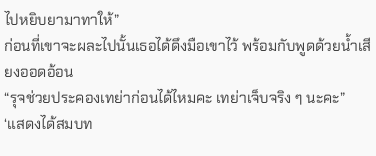ไปหยิบยามาทาให้”
ก่อนที่เขาจะผละไปนั้นเธอได้ดึงมือเขาไว้ พร้อมกับพูดด้วยน้ำเสียงออดอ้อน
“รุจช่วยประคองเทย่าก่อนได้ไหมคะ เทย่าเจ็บจริง ๆ นะคะ”
‘แสดงได้สมบท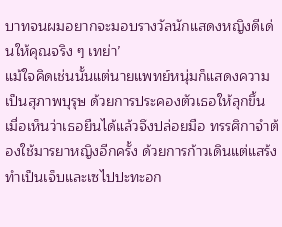บาทจนผมอยากจะมอบรางวัลนักแสดงหญิงดีเด่นให้คุณจริง ๆ เทย่า’
แม้ใจคิดเช่นนั้นแต่นายแพทย์หนุ่มก็แสดงความเป็นสุภาพบุรุษ ด้วยการประคองตัวเธอให้ลุกขึ้น เมื่อเห็นว่าเธอยืนได้แล้วจึงปล่อยมือ ทรรศิกาจำต้องใช้มารยาหญิงอีกครั้ง ด้วยการก้าวเดินแต่แสร้งทำเป็นเจ็บและเซไปปะทะอก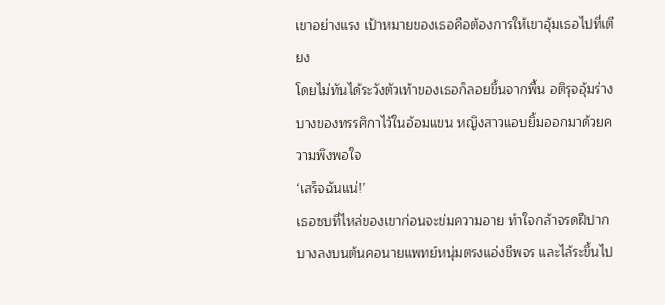เขาอย่างแรง เป้าหมายของเธอคือต้องการให้เขาอุ้มเธอไปที่เตียง
โดยไม่ทันได้ระวังตัวเท้าของเธอก็ลอยขึ้นจากพื้น อติรุจอุ้มร่างบางของทรรศิกาไว้ในอ้อมแขน หญิงสาวแอบยิ้มออกมาด้วยความพึงพอใจ
‘เสร็จฉันแน่!’
เธอซบที่ไหล่ของเขาก่อนจะข่มความอาย ทำใจกล้าจรดฝีปากบางลงบนต้นคอนายแพทย์หนุ่มตรงแอ่งชีพจร และไล้ระขึ้นไป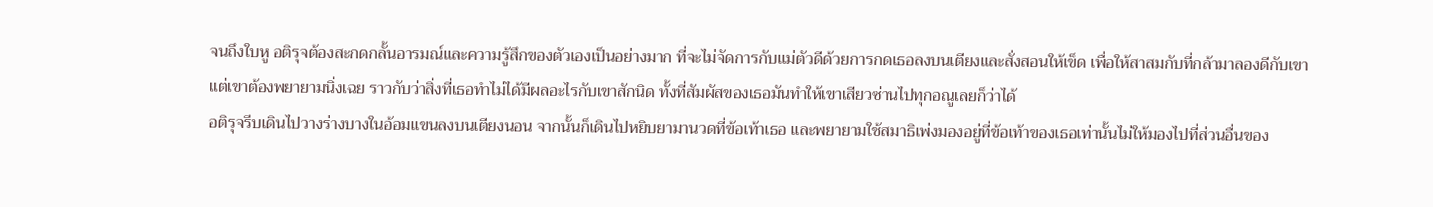จนถึงใบหู อติรุจต้องสะกดกลั้นอารมณ์และความรู้สึกของตัวเองเป็นอย่างมาก ที่จะไม่จัดการกับแม่ตัวดีด้วยการกดเธอลงบนเตียงและสั่งสอนให้เข็ด เพื่อให้สาสมกับที่กล้ามาลองดีกับเขา
แต่เขาต้องพยายามนิ่งเฉย ราวกับว่าสิ่งที่เธอทำไม่ได้มีผลอะไรกับเขาสักนิด ทั้งที่สัมผัสของเธอมันทำให้เขาเสียวซ่านไปทุกอณูเลยก็ว่าได้
อติรุจรีบเดินไปวางร่างบางในอ้อมแขนลงบนเตียงนอน จากนั้นก็เดินไปหยิบยามานวดที่ข้อเท้าเธอ และพยายามใช้สมาธิเพ่งมองอยู่ที่ข้อเท้าของเธอเท่านั้นไม่ให้มองไปที่ส่วนอื่นของ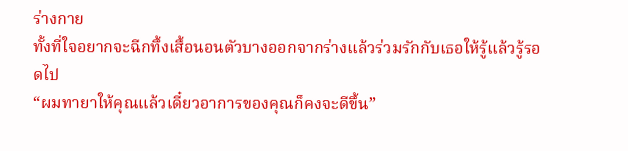ร่างกาย
ทั้งที่ใจอยากจะฉีกทึ้งเสื้อนอนตัวบางออกจากร่างแล้วร่วมรักกับเธอให้รู้แล้วรู้รอดไป
“ผมทายาให้คุณแล้วเดี๋ยวอาการของคุณก็คงจะดีขึ้น”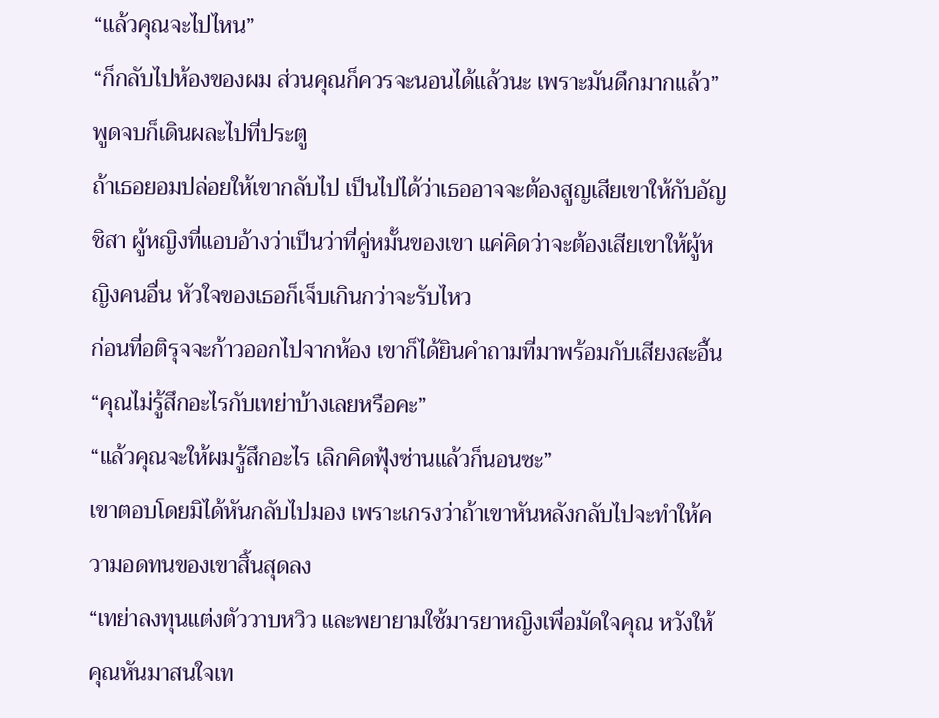“แล้วคุณจะไปไหน”
“ก็กลับไปห้องของผม ส่วนคุณก็ควรจะนอนได้แล้วนะ เพราะมันดึกมากแล้ว” พูดจบก็เดินผละไปที่ประตู
ถ้าเธอยอมปล่อยให้เขากลับไป เป็นไปได้ว่าเธออาจจะต้องสูญเสียเขาให้กับอัญชิสา ผู้หญิงที่แอบอ้างว่าเป็นว่าที่คู่หมั้นของเขา แค่คิดว่าจะต้องเสียเขาให้ผู้หญิงคนอื่น หัวใจของเธอก็เจ็บเกินกว่าจะรับไหว
ก่อนที่อติรุจจะก้าวออกไปจากห้อง เขาก็ได้ยินคำถามที่มาพร้อมกับเสียงสะอื้น
“คุณไม่รู้สึกอะไรกับเทย่าบ้างเลยหรือคะ”
“แล้วคุณจะให้ผมรู้สึกอะไร เลิกคิดฟุ้งซ่านแล้วก็นอนซะ”
เขาตอบโดยมิได้หันกลับไปมอง เพราะเกรงว่าถ้าเขาหันหลังกลับไปจะทำให้ความอดทนของเขาสิ้นสุดลง
“เทย่าลงทุนแต่งตัววาบหวิว และพยายามใช้มารยาหญิงเพื่อมัดใจคุณ หวังให้คุณหันมาสนใจเท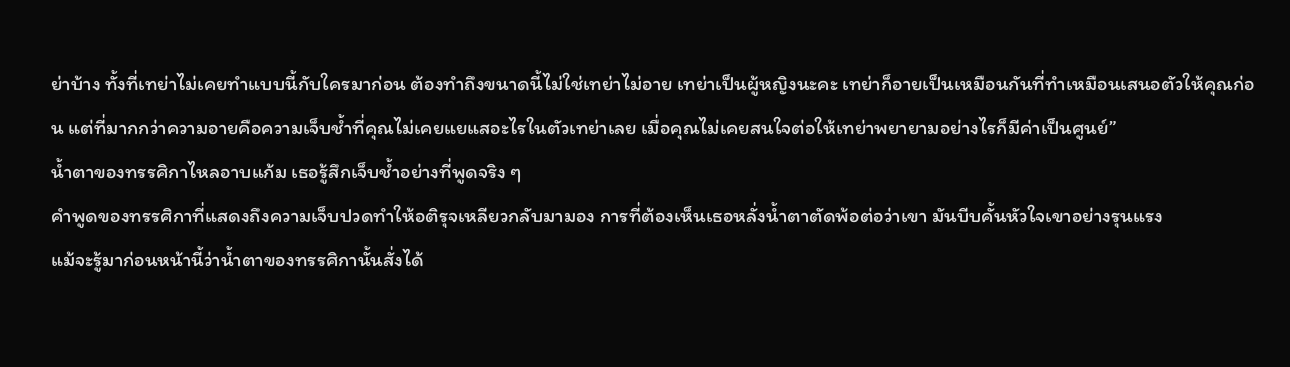ย่าบ้าง ทั้งที่เทย่าไม่เคยทำแบบนี้กับใครมาก่อน ต้องทำถึงขนาดนี้ไม่ใช่เทย่าไม่อาย เทย่าเป็นผู้หญิงนะคะ เทย่าก็อายเป็นเหมือนกันที่ทำเหมือนเสนอตัวให้คุณก่อน แต่ที่มากกว่าความอายคือความเจ็บช้ำที่คุณไม่เคยแยแสอะไรในตัวเทย่าเลย เมื่อคุณไม่เคยสนใจต่อให้เทย่าพยายามอย่างไรก็มีค่าเป็นศูนย์”
น้ำตาของทรรศิกาไหลอาบแก้ม เธอรู้สึกเจ็บช้ำอย่างที่พูดจริง ๆ
คำพูดของทรรศิกาที่แสดงถึงความเจ็บปวดทำให้อติรุจเหลียวกลับมามอง การที่ต้องเห็นเธอหลั่งน้ำตาตัดพ้อต่อว่าเขา มันบีบคั้นหัวใจเขาอย่างรุนแรง
แม้จะรู้มาก่อนหน้านี้ว่าน้ำตาของทรรศิกานั้นสั่งได้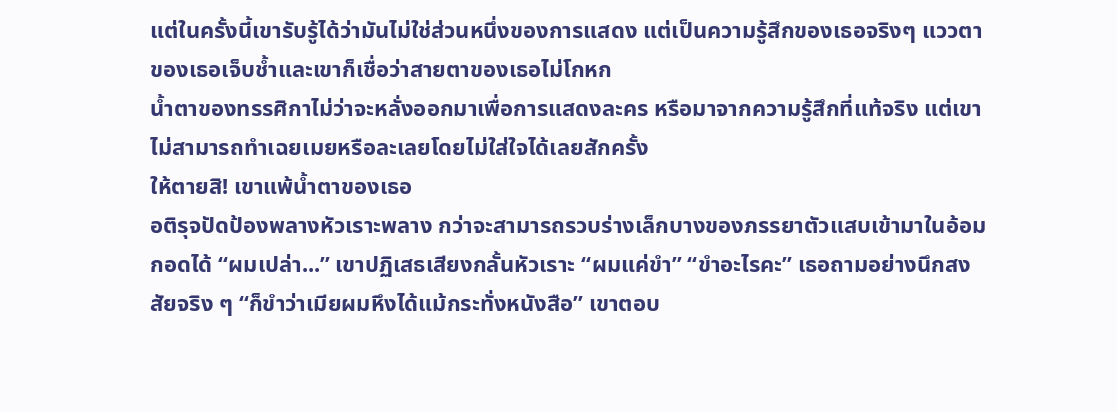แต่ในครั้งนี้เขารับรู้ได้ว่ามันไม่ใช่ส่วนหนึ่งของการแสดง แต่เป็นความรู้สึกของเธอจริงๆ แววตาของเธอเจ็บช้ำและเขาก็เชื่อว่าสายตาของเธอไม่โกหก
น้ำตาของทรรศิกาไม่ว่าจะหลั่งออกมาเพื่อการแสดงละคร หรือมาจากความรู้สึกที่แท้จริง แต่เขาไม่สามารถทำเฉยเมยหรือละเลยโดยไม่ใส่ใจได้เลยสักครั้ง
ให้ตายสิ! เขาแพ้น้ำตาของเธอ
อติรุจปัดป้องพลางหัวเราะพลาง กว่าจะสามารถรวบร่างเล็กบางของภรรยาตัวแสบเข้ามาในอ้อมกอดได้ “ผมเปล่า...” เขาปฏิเสธเสียงกลั้นหัวเราะ “ผมแค่ขำ” “ขำอะไรคะ” เธอถามอย่างนึกสงสัยจริง ๆ “ก็ขำว่าเมียผมหึงได้แม้กระทั่งหนังสือ” เขาตอบ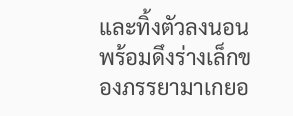และทิ้งตัวลงนอน พร้อมดึงร่างเล็กของภรรยามาเกยอ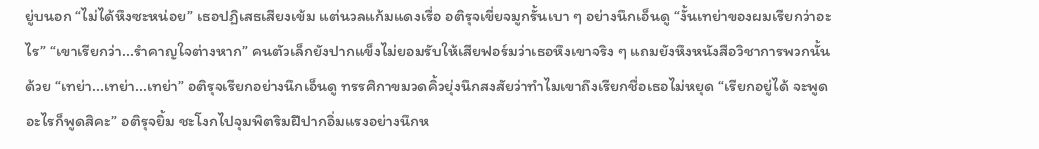ยู่บนอก “ไม่ได้หึงซะหน่อย” เธอปฏิเสธเสียงเข้ม แต่นวลแก้มแดงเรื่อ อติรุจเขี่ยจมูกรั้นเบา ๆ อย่างนึกเอ็นดู “งั้นเทย่าของผมเรียกว่าอะไร” “เขาเรียกว่า...รำคาญใจต่างหาก” คนตัวเล็กยังปากแข็งไม่ยอมรับให้เสียฟอร์มว่าเธอหึงเขาจริง ๆ แถมยังหึงหนังสือวิชาการพวกนั้นด้วย “เทย่า...เทย่า...เทย่า” อติรุจเรียกอย่างนึกเอ็นดู ทรรศิกาขมวดคิ้วยุ่งนึกสงสัยว่าทำไมเขาถึงเรียกชื่อเธอไม่หยุด “เรียกอยู่ได้ จะพูดอะไรก็พูดสิคะ” อติรุจยิ้ม ชะโงกไปจุมพิตริมฝีปากอิ่มแรงอย่างนึกห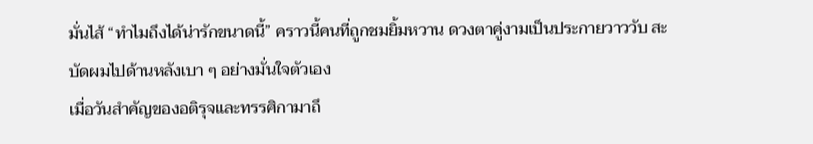มั่นไส้ “ทำไมถึงได้น่ารักขนาดนี้” คราวนี้คนที่ถูกชมยิ้มหวาน ดวงตาคู่งามเป็นประกายวาววับ สะบัดผมไปด้านหลังเบา ๆ อย่างมั่นใจตัวเอง
เมื่อวันสำคัญของอติรุจและทรรศิกามาถึ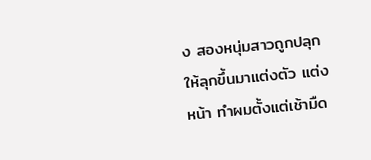ง สองหนุ่มสาวถูกปลุกให้ลุกขึ้นมาแต่งตัว แต่งหน้า ทำผมตั้งแต่เช้ามืด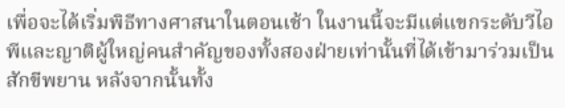เพื่อจะได้เริ่มพิธีทางศาสนาในตอนเช้า ในงานนี้จะมีแต่แขกระดับวีไอพีและญาติผู้ใหญ่คนสำคัญของทั้งสองฝ่ายเท่านั้นที่ได้เข้ามาร่วมเป็นสักขีพยาน หลังจากนั้นทั้ง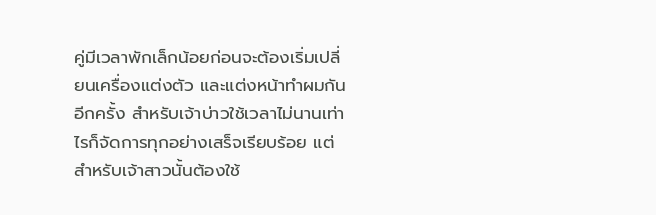คู่มีเวลาพักเล็กน้อยก่อนจะต้องเริ่มเปลี่ยนเครื่องแต่งตัว และแต่งหน้าทำผมกันอีกครั้ง สำหรับเจ้าบ่าวใช้เวลาไม่นานเท่าไรก็จัดการทุกอย่างเสร็จเรียบร้อย แต่สำหรับเจ้าสาวนั้นต้องใช้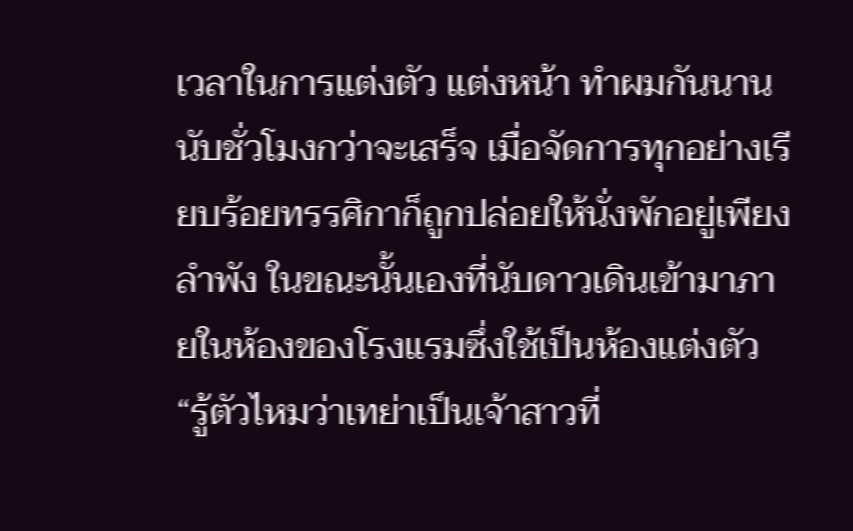เวลาในการแต่งตัว แต่งหน้า ทำผมกันนานนับชั่วโมงกว่าจะเสร็จ เมื่อจัดการทุกอย่างเรียบร้อยทรรศิกาก็ถูกปล่อยให้นั่งพักอยู่เพียงลำพัง ในขณะนั้นเองที่นับดาวเดินเข้ามาภายในห้องของโรงแรมซึ่งใช้เป็นห้องแต่งตัว “รู้ตัวไหมว่าเทย่าเป็นเจ้าสาวที่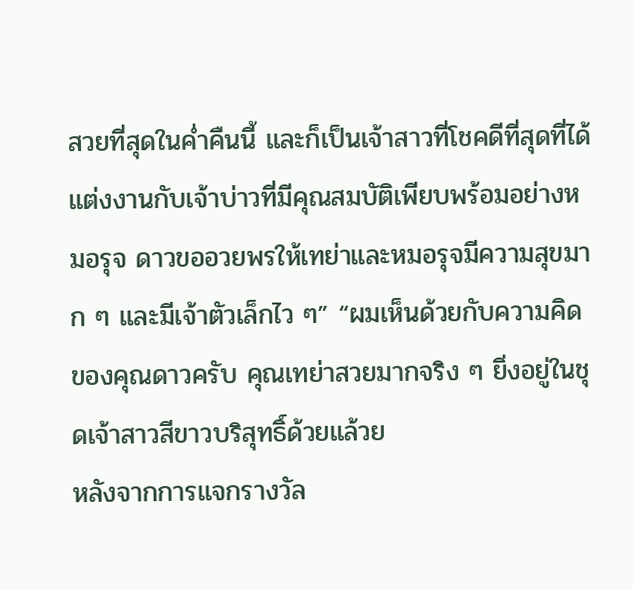สวยที่สุดในค่ำคืนนี้ และก็เป็นเจ้าสาวที่โชคดีที่สุดที่ได้แต่งงานกับเจ้าบ่าวที่มีคุณสมบัติเพียบพร้อมอย่างหมอรุจ ดาวขออวยพรให้เทย่าและหมอรุจมีความสุขมาก ๆ และมีเจ้าตัวเล็กไว ๆ” “ผมเห็นด้วยกับความคิดของคุณดาวครับ คุณเทย่าสวยมากจริง ๆ ยิ่งอยู่ในชุดเจ้าสาวสีขาวบริสุทธิ์ด้วยแล้วย
หลังจากการแจกรางวัล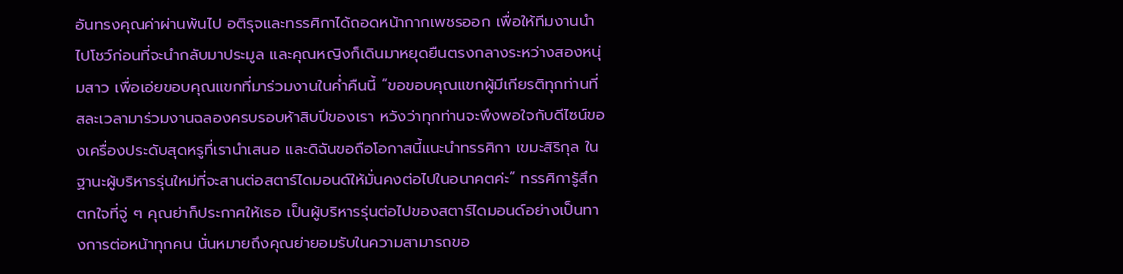อันทรงคุณค่าผ่านพ้นไป อติรุจและทรรศิกาได้ถอดหน้ากากเพชรออก เพื่อให้ทีมงานนำไปโชว์ก่อนที่จะนำกลับมาประมูล และคุณหญิงก็เดินมาหยุดยืนตรงกลางระหว่างสองหนุ่มสาว เพื่อเอ่ยขอบคุณแขกที่มาร่วมงานในค่ำคืนนี้ “ขอขอบคุณแขกผู้มีเกียรติทุกท่านที่สละเวลามาร่วมงานฉลองครบรอบห้าสิบปีของเรา หวังว่าทุกท่านจะพึงพอใจกับดีไซน์ของเครื่องประดับสุดหรูที่เรานำเสนอ และดิฉันขอถือโอกาสนี้แนะนำทรรศิกา เขมะสิริกุล ในฐานะผู้บริหารรุ่นใหม่ที่จะสานต่อสตาร์ไดมอนด์ให้มั่นคงต่อไปในอนาคตค่ะ” ทรรศิการู้สึกตกใจที่จู่ ๆ คุณย่าก็ประกาศให้เธอ เป็นผู้บริหารรุ่นต่อไปของสตาร์ไดมอนด์อย่างเป็นทางการต่อหน้าทุกคน นั่นหมายถึงคุณย่ายอมรับในความสามารถขอ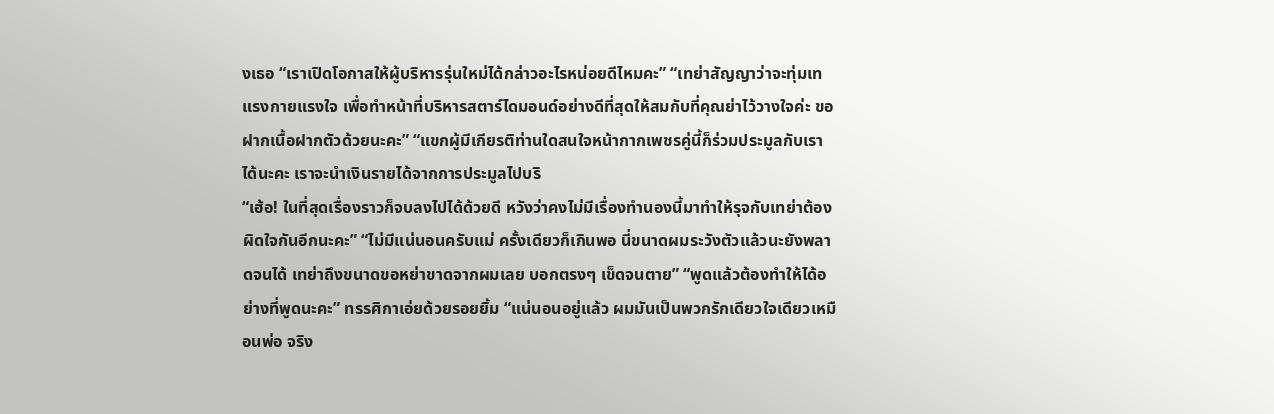งเธอ “เราเปิดโอกาสให้ผู้บริหารรุ่นใหม่ได้กล่าวอะไรหน่อยดีไหมคะ” “เทย่าสัญญาว่าจะทุ่มเทแรงกายแรงใจ เพื่อทำหน้าที่บริหารสตาร์ไดมอนด์อย่างดีที่สุดให้สมกับที่คุณย่าไว้วางใจค่ะ ขอฝากเนื้อฝากตัวด้วยนะคะ” “แขกผู้มีเกียรติท่านใดสนใจหน้ากากเพชรคู่นี้ก็ร่วมประมูลกับเราได้นะคะ เราจะนำเงินรายได้จากการประมูลไปบริ
“เฮ้อ! ในที่สุดเรื่องราวก็จบลงไปได้ด้วยดี หวังว่าคงไม่มีเรื่องทำนองนี้มาทำให้รุจกับเทย่าต้องผิดใจกันอีกนะคะ” “ไม่มีแน่นอนครับแม่ ครั้งเดียวก็เกินพอ นี่ขนาดผมระวังตัวแล้วนะยังพลาดจนได้ เทย่าถึงขนาดขอหย่าขาดจากผมเลย บอกตรงๆ เข็ดจนตาย” “พูดแล้วต้องทำให้ได้อย่างที่พูดนะคะ” ทรรศิกาเอ่ยด้วยรอยยิ้ม “แน่นอนอยู่แล้ว ผมมันเป็นพวกรักเดียวใจเดียวเหมือนพ่อ จริง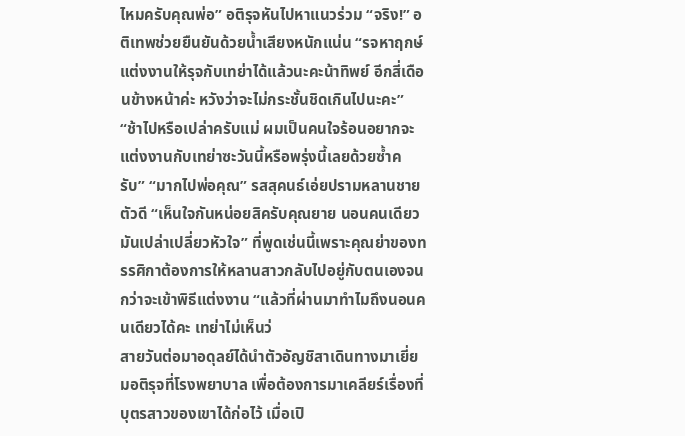ไหมครับคุณพ่อ” อติรุจหันไปหาแนวร่วม “จริง!” อติเทพช่วยยืนยันด้วยน้ำเสียงหนักแน่น “รจหาฤกษ์แต่งงานให้รุจกับเทย่าได้แล้วนะคะน้าทิพย์ อีกสี่เดือนข้างหน้าค่ะ หวังว่าจะไม่กระชั้นชิดเกินไปนะคะ” “ช้าไปหรือเปล่าครับแม่ ผมเป็นคนใจร้อนอยากจะแต่งงานกับเทย่าซะวันนี้หรือพรุ่งนี้เลยด้วยซ้ำครับ” “มากไปพ่อคุณ” รสสุคนธ์เอ่ยปรามหลานชายตัวดี “เห็นใจกันหน่อยสิครับคุณยาย นอนคนเดียวมันเปล่าเปลี่ยวหัวใจ” ที่พูดเช่นนี้เพราะคุณย่าของทรรศิกาต้องการให้หลานสาวกลับไปอยู่กับตนเองจนกว่าจะเข้าพิธีแต่งงาน “แล้วที่ผ่านมาทำไมถึงนอนคนเดียวได้คะ เทย่าไม่เห็นว่
สายวันต่อมาอดุลย์ได้นำตัวอัญชิสาเดินทางมาเยี่ยมอติรุจที่โรงพยาบาล เพื่อต้องการมาเคลียร์เรื่องที่บุตรสาวของเขาได้ก่อไว้ เมื่อเปิ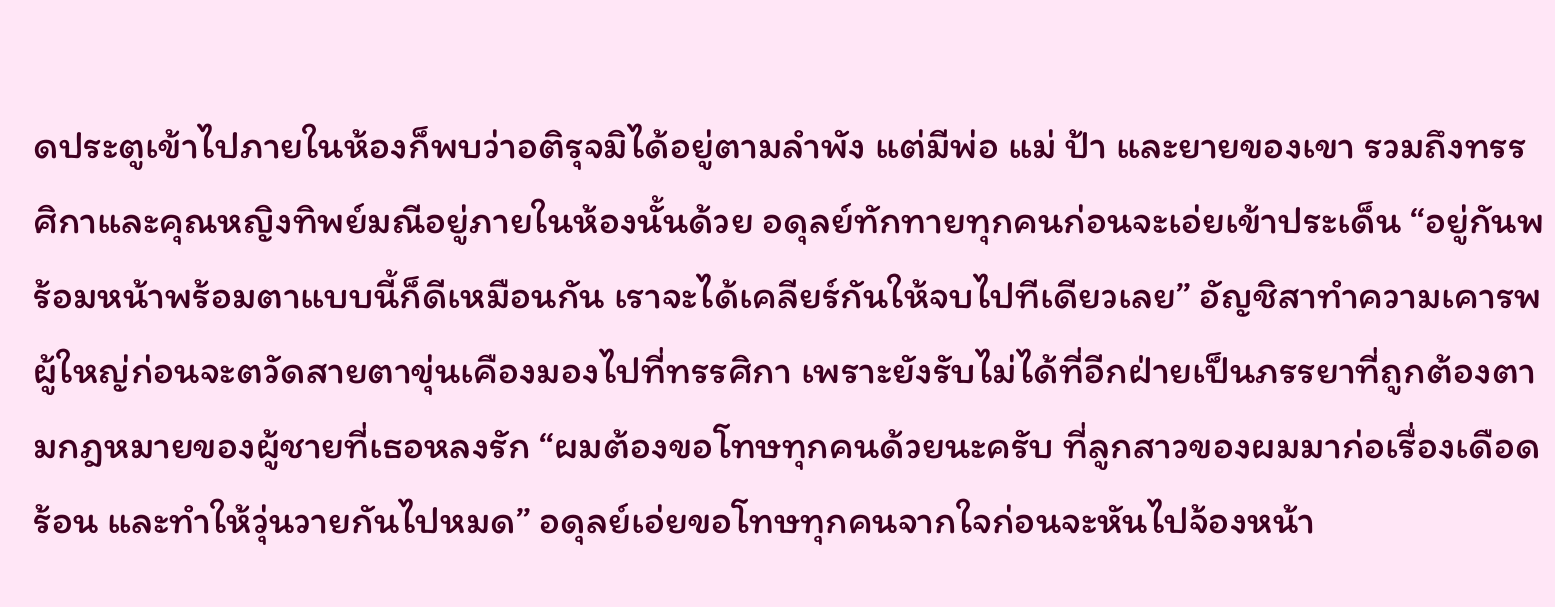ดประตูเข้าไปภายในห้องก็พบว่าอติรุจมิได้อยู่ตามลำพัง แต่มีพ่อ แม่ ป้า และยายของเขา รวมถึงทรรศิกาและคุณหญิงทิพย์มณีอยู่ภายในห้องนั้นด้วย อดุลย์ทักทายทุกคนก่อนจะเอ่ยเข้าประเด็น “อยู่กันพร้อมหน้าพร้อมตาแบบนี้ก็ดีเหมือนกัน เราจะได้เคลียร์กันให้จบไปทีเดียวเลย” อัญชิสาทำความเคารพผู้ใหญ่ก่อนจะตวัดสายตาขุ่นเคืองมองไปที่ทรรศิกา เพราะยังรับไม่ได้ที่อีกฝ่ายเป็นภรรยาที่ถูกต้องตามกฎหมายของผู้ชายที่เธอหลงรัก “ผมต้องขอโทษทุกคนด้วยนะครับ ที่ลูกสาวของผมมาก่อเรื่องเดือดร้อน และทำให้วุ่นวายกันไปหมด” อดุลย์เอ่ยขอโทษทุกคนจากใจก่อนจะหันไปจ้องหน้า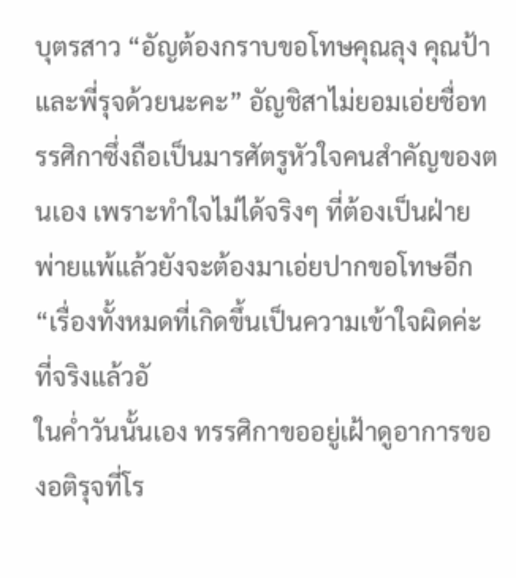บุตรสาว “อัญต้องกราบขอโทษคุณลุง คุณป้า และพี่รุจด้วยนะคะ” อัญชิสาไม่ยอมเอ่ยชื่อทรรศิกาซึ่งถือเป็นมารศัตรูหัวใจคนสำคัญของตนเอง เพราะทำใจไม่ได้จริงๆ ที่ต้องเป็นฝ่ายพ่ายแพ้แล้วยังจะต้องมาเอ่ยปากขอโทษอีก “เรื่องทั้งหมดที่เกิดขึ้นเป็นความเข้าใจผิดค่ะ ที่จริงแล้วอั
ในค่ำวันนั้นเอง ทรรศิกาขออยู่เฝ้าดูอาการของอติรุจที่โร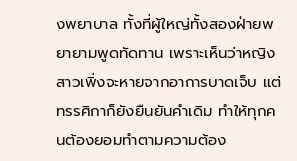งพยาบาล ทั้งที่ผู้ใหญ่ทั้งสองฝ่ายพยายามพูดทัดทาน เพราะเห็นว่าหญิงสาวเพิ่งจะหายจากอาการบาดเจ็บ แต่ทรรศิกาก็ยังยืนยันคำเดิม ทำให้ทุกคนต้องยอมทำตามความต้อง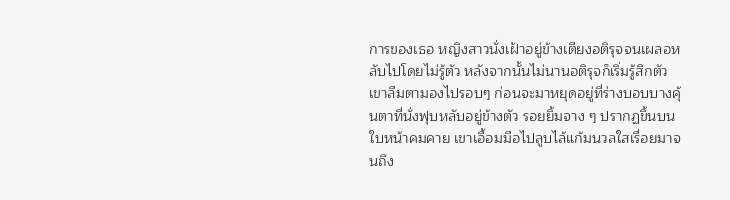การของเธอ หญิงสาวนั่งเฝ้าอยู่ข้างเตียงอติรุจจนเผลอหลับไปโดยไม่รู้ตัว หลังจากนั้นไม่นานอติรุจก็เริ่มรู้สึกตัว เขาลืมตามองไปรอบๆ ก่อนจะมาหยุดอยู่ที่ร่างบอบบางคุ้นตาที่นั่งฟุบหลับอยู่ข้างตัว รอยยิ้มจาง ๆ ปรากฏขึ้นบนใบหน้าคมคาย เขาเอื้อมมือไปลูบไล้แก้มนวลใสเรื่อยมาจนถึง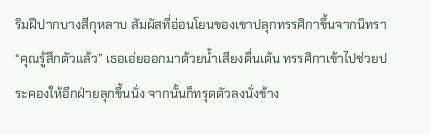ริมฝีปากบางสีกุหลาบ สัมผัสที่อ่อนโยนของเขาปลุกทรรศิกาขึ้นจากนิทรา “คุณรู้สึกตัวแล้ว” เธอเอ่ยออกมาด้วยน้ำเสียงตื่นเต้น ทรรศิกาเข้าไปช่วยประคองให้อีกฝ่ายลุกขึ้นนั่ง จากนั้นก็ทรุดตัวลงนั่งข้าง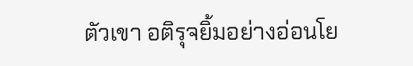ตัวเขา อติรุจยิ้มอย่างอ่อนโย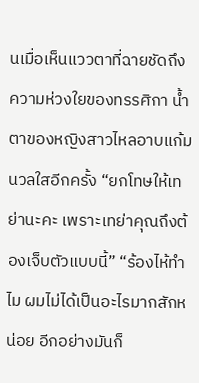นเมื่อเห็นแววตาที่ฉายชัดถึงความห่วงใยของทรรศิกา น้ำตาของหญิงสาวไหลอาบแก้มนวลใสอีกครั้ง “ยกโทษให้เทย่านะคะ เพราะเทย่าคุณถึงต้องเจ็บตัวแบบนี้” “ร้องไห้ทำไม ผมไม่ได้เป็นอะไรมากสักหน่อย อีกอย่างมันก็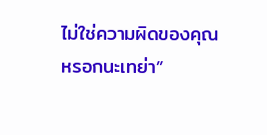ไม่ใช่ความผิดของคุณหรอกนะเทย่า”